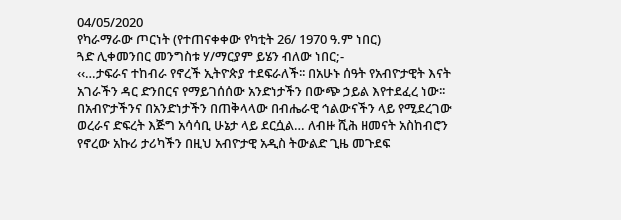04/05/2020
የካራማራው ጦርነት (የተጠናቀቀው የካቲት 26/ 1970 ዓ.ም ነበር)
ጓድ ሊቀመንበር መንግስቱ ሃ/ማርያም ይሄን ብለው ነበር;-
‹‹…ታፍራና ተከብራ የኖረች ኢትዮጵያ ተደፍራለች፡፡ በአሁኑ ሰዓት የአብዮታዊት እናት አገራችን ዳር ድንበርና የማይገሰሰው አንድነታችን በውጭ ኃይል እየተደፈረ ነው፡፡ በአብዮታችንና በአንድነታችን በጠቅላላው በብሔራዊ ኅልውናችን ላይ የሚደረገው ወረራና ድፍረት እጅግ አሳሳቢ ሁኔታ ላይ ደርሷል… ለብዙ ሺሕ ዘመናት አስከብሮን የኖረው አኩሪ ታሪካችን በዚህ አብዮታዊ አዲስ ትውልድ ጊዜ መጉደፍ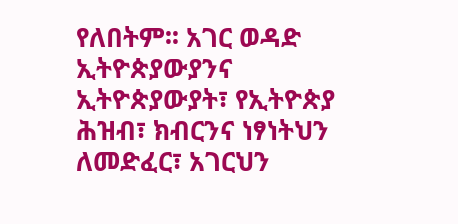የለበትም፡፡ አገር ወዳድ ኢትዮጵያውያንና ኢትዮጵያውያት፣ የኢትዮጵያ ሕዝብ፣ ክብርንና ነፃነትህን ለመድፈር፣ አገርህን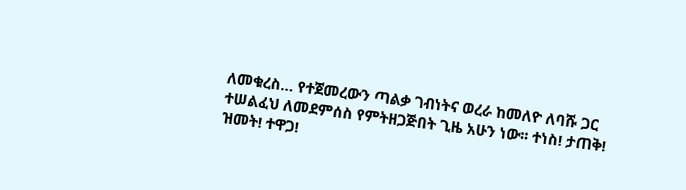ለመቁረስ… የተጀመረውን ጣልቃ ገብነትና ወረራ ከመለዮ ለባሹ ጋር ተሠልፈህ ለመደምሰስ የምትዘጋጅበት ጊዜ አሁን ነው፡፡ ተነስ! ታጠቅ! ዝመት! ተዋጋ!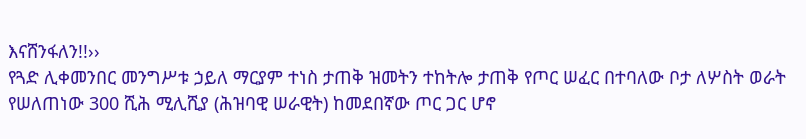እናሸንፋለን!!››
የጓድ ሊቀመንበር መንግሥቱ ኃይለ ማርያም ተነስ ታጠቅ ዝመትን ተከትሎ ታጠቅ የጦር ሠፈር በተባለው ቦታ ለሦስት ወራት የሠለጠነው 300 ሺሕ ሚሊሺያ (ሕዝባዊ ሠራዊት) ከመደበኛው ጦር ጋር ሆኖ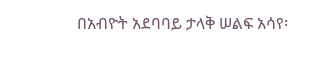በአብዮት አደባባይ ታላቅ ሠልፍ አሳየ፡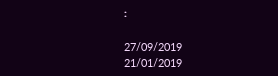፡

27/09/2019
21/01/2019